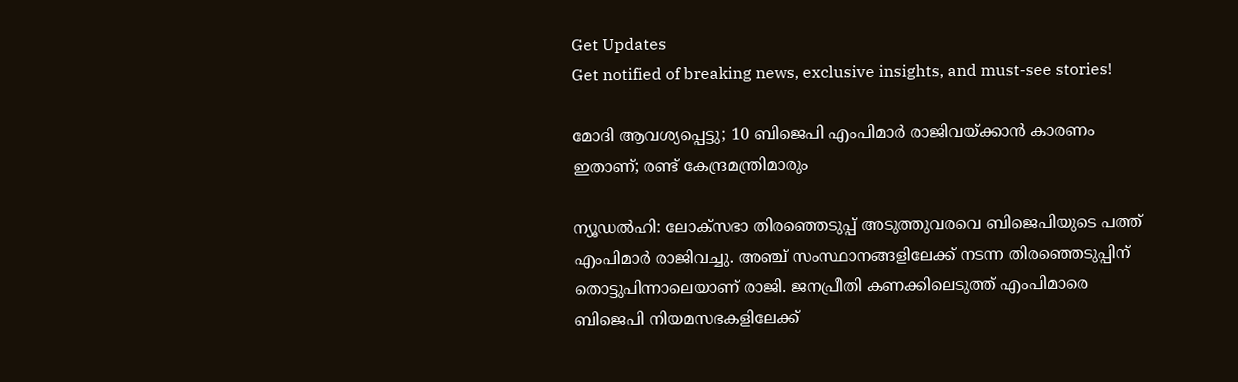Get Updates
Get notified of breaking news, exclusive insights, and must-see stories!

മോദി ആവശ്യപ്പെട്ടു; 10 ബിജെപി എംപിമാര്‍ രാജിവയ്ക്കാന്‍ കാരണം ഇതാണ്; രണ്ട് കേന്ദ്രമന്ത്രിമാരും

ന്യൂഡല്‍ഹി: ലോക്‌സഭാ തിരഞ്ഞെടുപ്പ് അടുത്തുവരവെ ബിജെപിയുടെ പത്ത് എംപിമാര്‍ രാജിവച്ചു. അഞ്ച് സംസ്ഥാനങ്ങളിലേക്ക് നടന്ന തിരഞ്ഞെടുപ്പിന് തൊട്ടുപിന്നാലെയാണ് രാജി. ജനപ്രീതി കണക്കിലെടുത്ത് എംപിമാരെ ബിജെപി നിയമസഭകളിലേക്ക്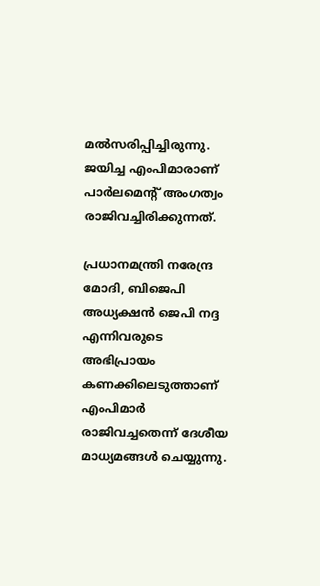മല്‍സരിപ്പിച്ചിരുന്നു. ജയിച്ച എംപിമാരാണ് പാര്‍ലമെന്റ് അംഗത്വം രാജിവച്ചിരിക്കുന്നത്.

പ്രധാനമന്ത്രി നരേന്ദ്ര മോദി, ബിജെപി അധ്യക്ഷന്‍ ജെപി നദ്ദ എന്നിവരുടെ അഭിപ്രായം കണക്കിലെടുത്താണ് എംപിമാര്‍ രാജിവച്ചതെന്ന് ദേശീയ മാധ്യമങ്ങള്‍ ചെയ്യുന്നു.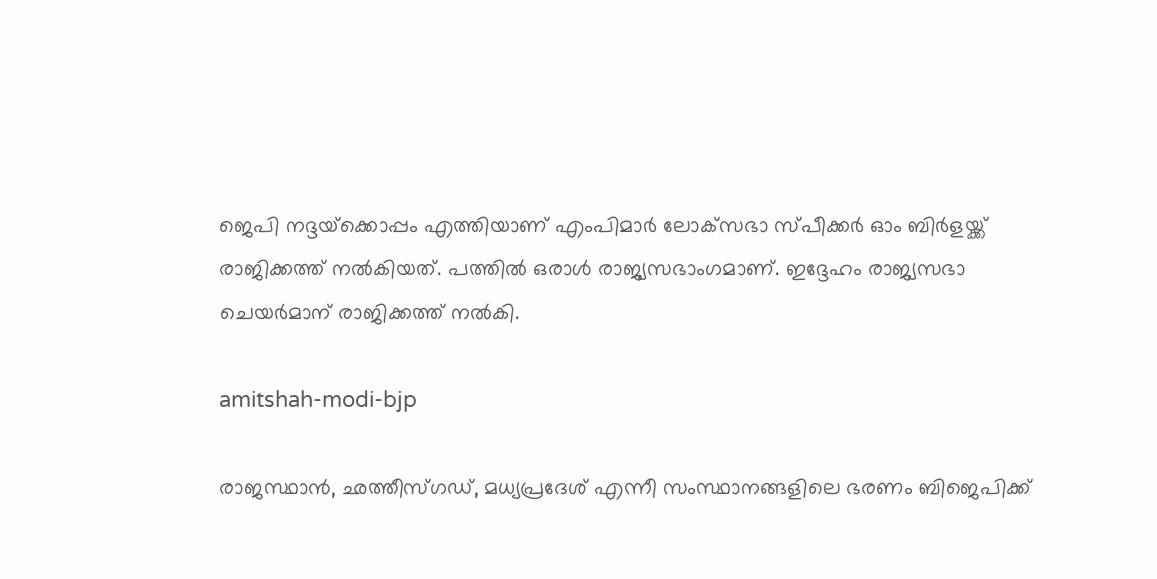ജെപി നദ്ദയ്‌ക്കൊപ്പം എത്തിയാണ് എംപിമാര്‍ ലോക്‌സഭാ സ്പീക്കര്‍ ഓം ബിര്‍ളയ്ക്ക് രാജിക്കത്ത് നല്‍കിയത്. പത്തില്‍ ഒരാള്‍ രാജ്യസഭാംഗമാണ്. ഇദ്ദേഹം രാജ്യസഭാ ചെയര്‍മാന് രാജിക്കത്ത് നല്‍കി.

amitshah-modi-bjp

രാജസ്ഥാന്‍, ഛത്തീസ്ഗഡ്, മധ്യപ്രദേശ് എന്നീ സംസ്ഥാനങ്ങളിലെ ഭരണം ബിജെപിക്ക്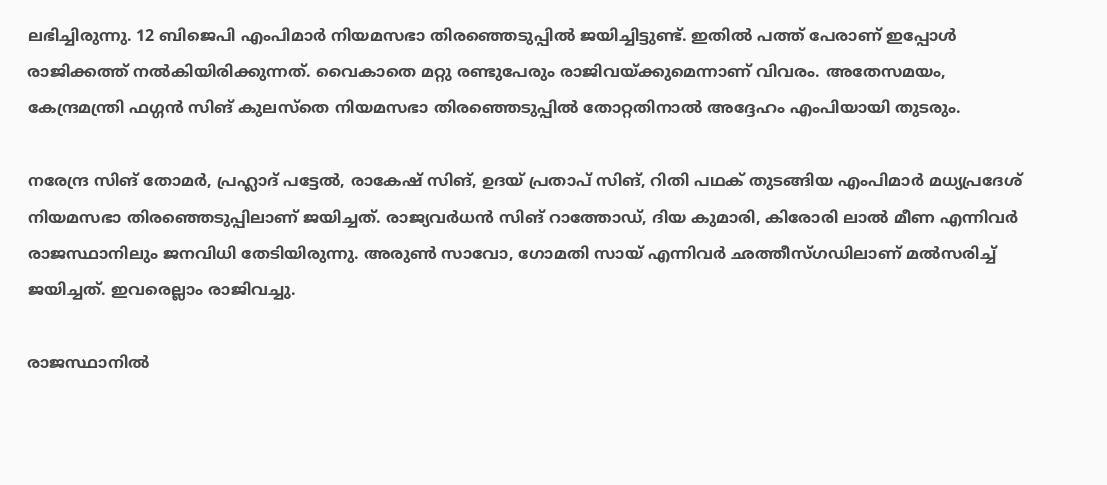ലഭിച്ചിരുന്നു. 12 ബിജെപി എംപിമാര്‍ നിയമസഭാ തിരഞ്ഞെടുപ്പില്‍ ജയിച്ചിട്ടുണ്ട്. ഇതില്‍ പത്ത് പേരാണ് ഇപ്പോള്‍ രാജിക്കത്ത് നല്‍കിയിരിക്കുന്നത്. വൈകാതെ മറ്റു രണ്ടുപേരും രാജിവയ്ക്കുമെന്നാണ് വിവരം. അതേസമയം, കേന്ദ്രമന്ത്രി ഫഗ്ഗന്‍ സിങ് കുലസ്‌തെ നിയമസഭാ തിരഞ്ഞെടുപ്പില്‍ തോറ്റതിനാല്‍ അദ്ദേഹം എംപിയായി തുടരും.

നരേന്ദ്ര സിങ് തോമര്‍, പ്രഹ്ലാദ് പട്ടേല്‍, രാകേഷ് സിങ്, ഉദയ് പ്രതാപ് സിങ്, റിതി പഥക് തുടങ്ങിയ എംപിമാര്‍ മധ്യപ്രദേശ് നിയമസഭാ തിരഞ്ഞെടുപ്പിലാണ് ജയിച്ചത്. രാജ്യവര്‍ധന്‍ സിങ് റാത്തോഡ്, ദിയ കുമാരി, കിരോരി ലാല്‍ മീണ എന്നിവര്‍ രാജസ്ഥാനിലും ജനവിധി തേടിയിരുന്നു. അരുണ്‍ സാവോ, ഗോമതി സായ് എന്നിവര്‍ ഛത്തീസ്ഗഡിലാണ് മല്‍സരിച്ച് ജയിച്ചത്. ഇവരെല്ലാം രാജിവച്ചു.

രാജസ്ഥാനില്‍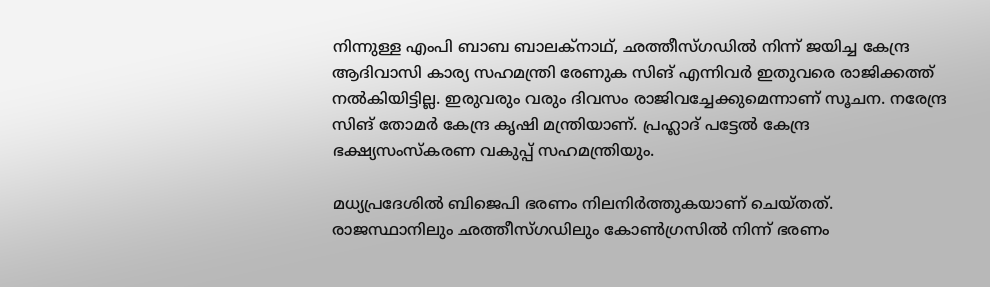നിന്നുള്ള എംപി ബാബ ബാലക്‌നാഥ്, ഛത്തീസ്ഗഡില്‍ നിന്ന് ജയിച്ച കേന്ദ്ര ആദിവാസി കാര്യ സഹമന്ത്രി രേണുക സിങ് എന്നിവര്‍ ഇതുവരെ രാജിക്കത്ത് നല്‍കിയിട്ടില്ല. ഇരുവരും വരും ദിവസം രാജിവച്ചേക്കുമെന്നാണ് സൂചന. നരേന്ദ്ര സിങ് തോമര്‍ കേന്ദ്ര കൃഷി മന്ത്രിയാണ്. പ്രഹ്ലാദ് പട്ടേല്‍ കേന്ദ്ര ഭക്ഷ്യസംസ്‌കരണ വകുപ്പ് സഹമന്ത്രിയും.

മധ്യപ്രദേശില്‍ ബിജെപി ഭരണം നിലനിര്‍ത്തുകയാണ് ചെയ്തത്. രാജസ്ഥാനിലും ഛത്തീസ്ഗഡിലും കോണ്‍ഗ്രസില്‍ നിന്ന് ഭരണം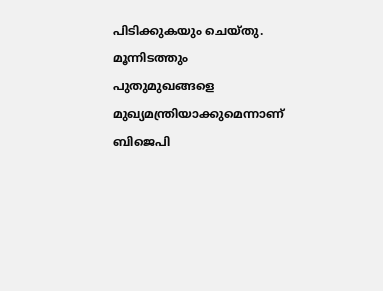പിടിക്കുകയും ചെയ്തു. മൂന്നിടത്തും പുതുമുഖങ്ങളെ മുഖ്യമന്ത്രിയാക്കുമെന്നാണ് ബിജെപി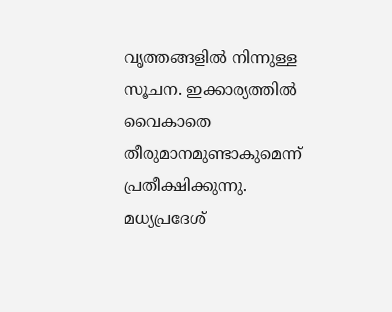വൃത്തങ്ങളില്‍ നിന്നുള്ള സൂചന. ഇക്കാര്യത്തില്‍ വൈകാതെ തീരുമാനമുണ്ടാകുമെന്ന് പ്രതീക്ഷിക്കുന്നു. മധ്യപ്രദേശ്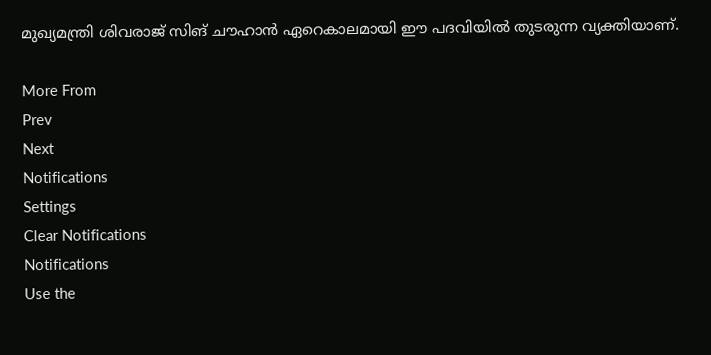മുഖ്യമന്ത്രി ശിവരാജ് സിങ് ചൗഹാന്‍ ഏറെകാലമായി ഈ പദവിയില്‍ തുടരുന്ന വ്യക്തിയാണ്.

More From
Prev
Next
Notifications
Settings
Clear Notifications
Notifications
Use the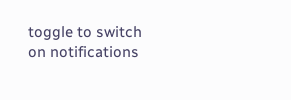toggle to switch on notifications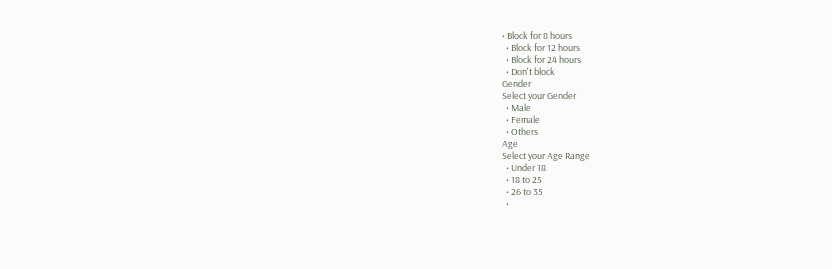• Block for 8 hours
  • Block for 12 hours
  • Block for 24 hours
  • Don't block
Gender
Select your Gender
  • Male
  • Female
  • Others
Age
Select your Age Range
  • Under 18
  • 18 to 25
  • 26 to 35
  •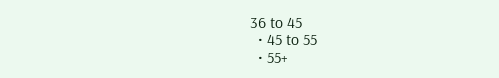36 to 45
  • 45 to 55
  • 55+